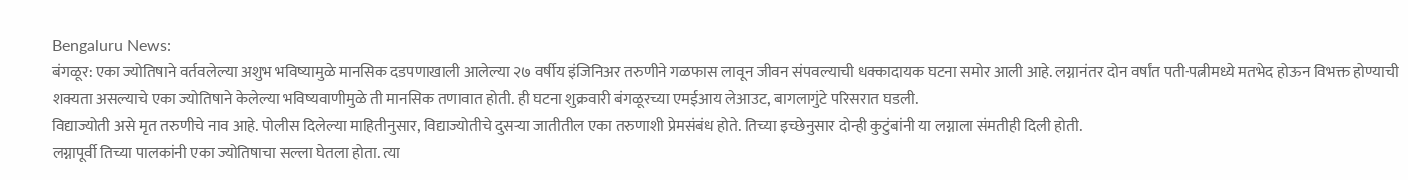Bengaluru News:
बंगळूर: एका ज्योतिषाने वर्तवलेल्या अशुभ भविष्यामुळे मानसिक दडपणाखाली आलेल्या २७ वर्षीय इंजिनिअर तरुणीने गळफास लावून जीवन संपवल्याची धक्कादायक घटना समोर आली आहे. लग्नानंतर दोन वर्षांत पती-पत्नीमध्ये मतभेद होऊन विभक्त होण्याची शक्यता असल्याचे एका ज्योतिषाने केलेल्या भविष्यवाणीमुळे ती मानसिक तणावात होती. ही घटना शुक्रवारी बंगळूरच्या एमईआय लेआउट, बागलागुंटे परिसरात घडली.
विद्याज्योती असे मृत तरुणीचे नाव आहे. पोलीस दिलेल्या माहितीनुसार, विद्याज्योतीचे दुसऱ्या जातीतील एका तरुणाशी प्रेमसंबंध होते. तिच्या इच्छेनुसार दोन्ही कुटुंबांनी या लग्नाला संमतीही दिली होती.
लग्नापूर्वी तिच्या पालकांनी एका ज्योतिषाचा सल्ला घेतला होता. त्या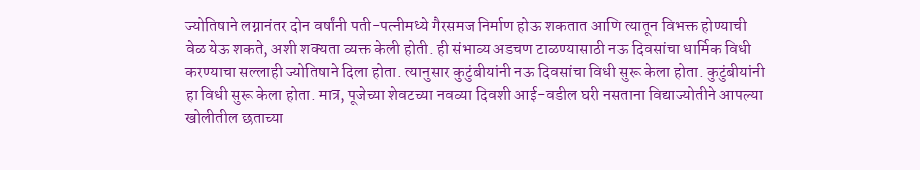ज्योतिषाने लग्नानंतर दोन वर्षांनी पती-पत्नीमध्ये गैरसमज निर्माण होऊ शकतात आणि त्यातून विभक्त होण्याची वेळ येऊ शकते, अशी शक्यता व्यक्त केली होती. ही संभाव्य अडचण टाळण्यासाठी नऊ दिवसांचा धार्मिक विधी करण्याचा सल्लाही ज्योतिषाने दिला होता. त्यानुसार कुटुंबीयांनी नऊ दिवसांचा विधी सुरू केला होता. कुटुंबीयांनी हा विधी सुरू केला होता. मात्र, पूजेच्या शेवटच्या नवव्या दिवशी आई-वडील घरी नसताना विद्याज्योतीने आपल्या खोलीतील छताच्या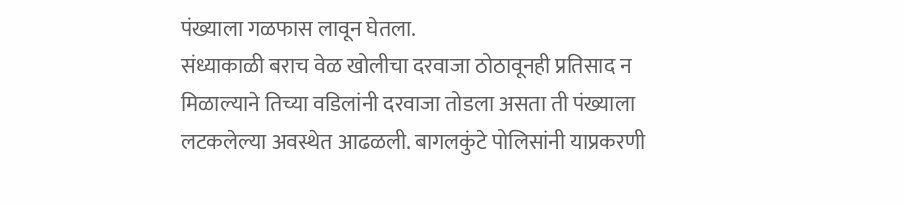पंख्याला गळफास लावून घेतला.
संध्याकाळी बराच वेळ खोलीचा दरवाजा ठोठावूनही प्रतिसाद न मिळाल्याने तिच्या वडिलांनी दरवाजा तोडला असता ती पंख्याला लटकलेल्या अवस्थेत आढळली. बागलकुंटे पोलिसांनी याप्रकरणी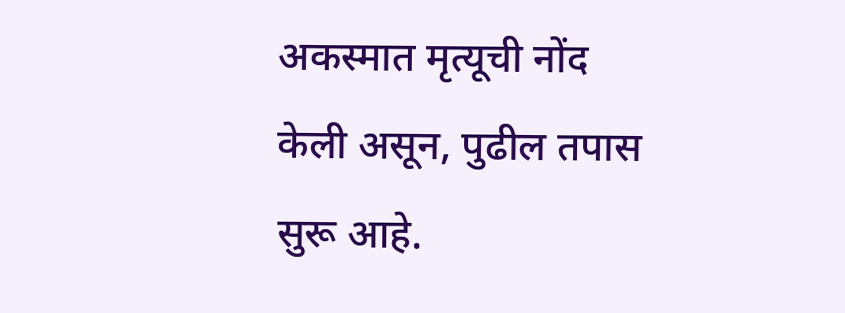अकस्मात मृत्यूची नोंद केली असून, पुढील तपास सुरू आहे.